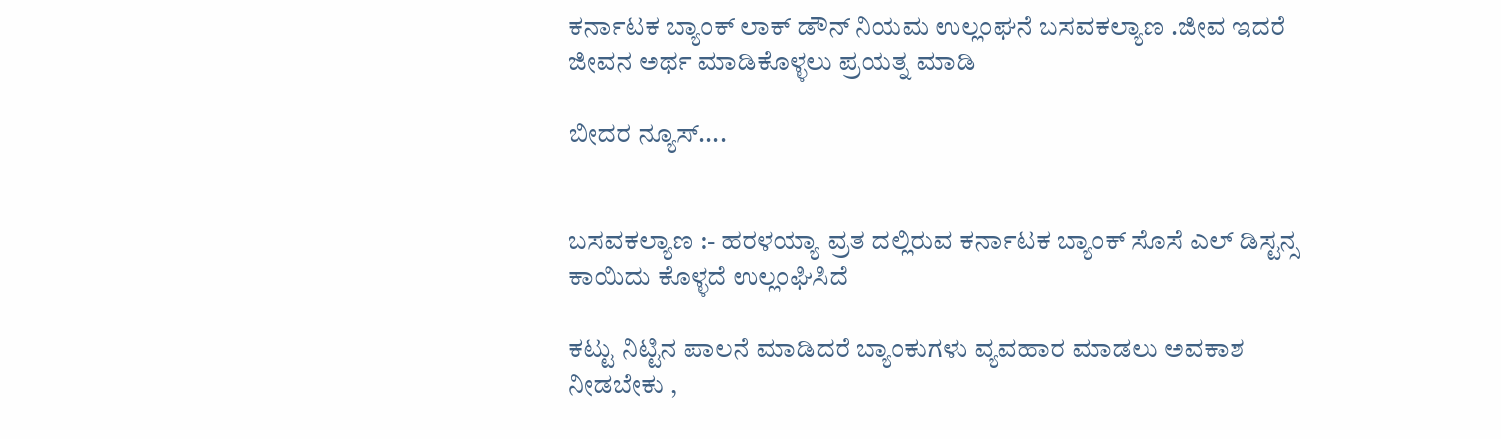ಕರ್ನಾಟಕ ಬ್ಯಾಂಕ್ ಲಾಕ್ ಡೌನ್ ನಿಯಮ ಉಲ್ಲಂಘನೆ ಬಸವಕಲ್ಯಾಣ .ಜೀವ ಇದರೆ ಜೀವನ ಅರ್ಥ ಮಾಡಿಕೊಳ್ಳಲು ಪ್ರಯತ್ನ ಮಾಡಿ

ಬೀದರ ನ್ಯೂಸ್....


ಬಸವಕಲ್ಯಾಣ :- ಹರಳಯ್ಯಾ ವ್ರತ ದಲ್ಲಿರುವ ಕರ್ನಾಟಕ ಬ್ಯಾಂಕ್ ಸೊಸೆ ಎಲ್ ಡಿಸ್ಟನ್ಸ ಕಾಯಿದು ಕೊಳ್ಳದೆ ಉಲ್ಲಂಘಿಸಿದೆ

ಕಟ್ಟು ನಿಟ್ಟಿನ ಪಾಲನೆ ಮಾಡಿದರೆ ಬ್ಯಾಂಕುಗಳು ವ್ಯವಹಾರ ಮಾಡಲು ಅವಕಾಶ ನೀಡಬೇಕು ,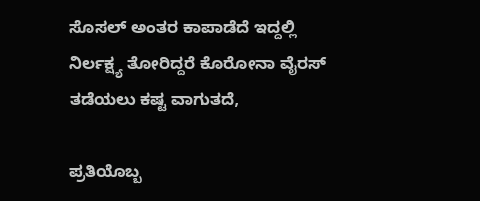ಸೊಸಲ್ ಅಂತರ ಕಾಪಾಡೆದೆ ಇದ್ದಲ್ಲಿ ನಿರ್ಲಕ್ಷ್ಯ ತೋರಿದ್ದರೆ ಕೊರೋನಾ ವೈರಸ್ ತಡೆಯಲು ಕಷ್ಟ ವಾಗುತದೆ,

ಪ್ರತಿಯೊಬ್ಬ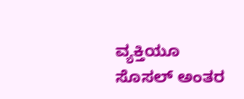ವ್ಯಕ್ತಿಯೂ ಸೊಸಲ್ ಅಂತರ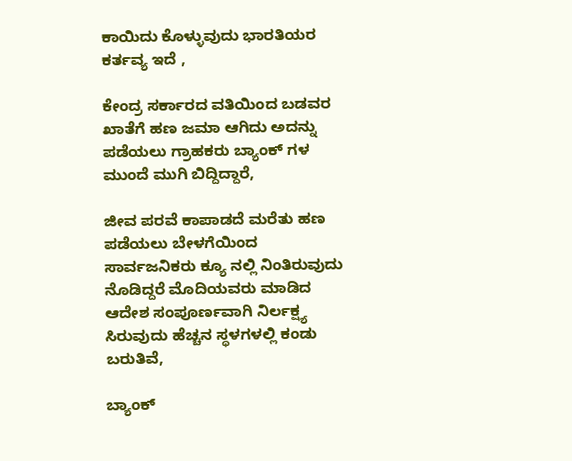ಕಾಯಿದು ಕೊಳ್ಳುವುದು ಭಾರತಿಯರ ಕರ್ತವ್ಯ ಇದೆ ,

ಕೇಂದ್ರ ಸರ್ಕಾರದ ವತಿಯಿಂದ ಬಡವರ ಖಾತೆಗೆ ಹಣ ಜಮಾ ಆಗಿದು ಅದನ್ನು ಪಡೆಯಲು ಗ್ರಾಹಕರು ಬ್ಯಾಂಕ್ ಗಳ ಮುಂದೆ ಮುಗಿ ಬಿದ್ದಿದ್ದಾರೆ,

ಜೀವ ಪರವೆ ಕಾಪಾಡದೆ ಮರೆತು ಹಣ ಪಡೆಯಲು ಬೇಳಗೆಯಿಂದ ಸಾರ್ವಜನಿಕರು ಕ್ಯೂ ನಲ್ಲಿ ನಿಂತಿರುವುದು ನೊಡಿದ್ದರೆ ಮೊದಿಯವರು ಮಾಡಿದ ಆದೇಶ ಸಂಪೂರ್ಣವಾಗಿ ನಿರ್ಲಕ್ಷ್ಯ ಸಿರುವುದು ಹೆಚ್ಚನ ಸ್ಥಳಗಳಲ್ಲಿ ಕಂಡು ಬರುತಿವೆ,

ಬ್ಯಾಂಕ್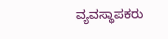ವ್ಯವಸ್ಥಾಪಕರು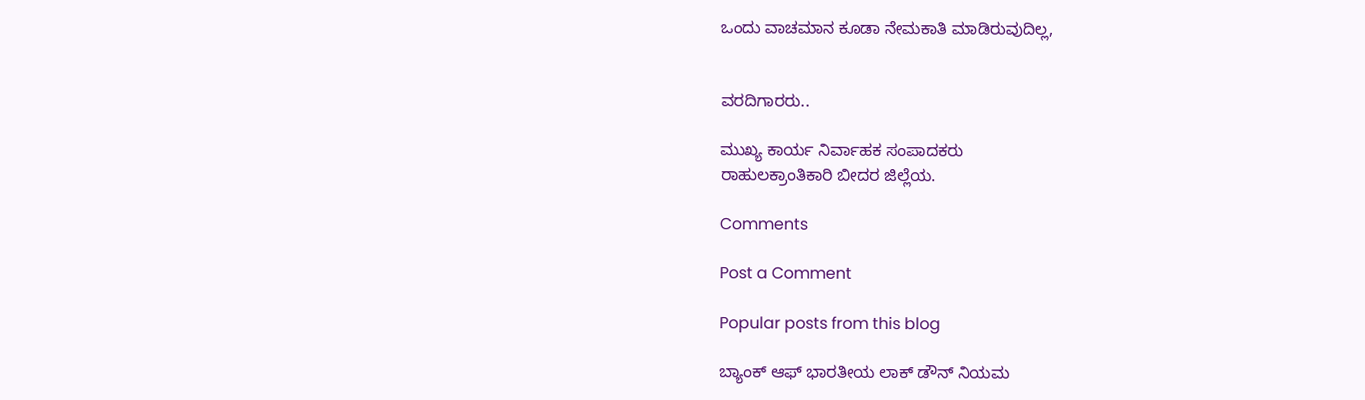ಒಂದು ವಾಚಮಾನ ಕೂಡಾ ನೇಮಕಾತಿ ಮಾಡಿರುವುದಿಲ್ಲ,


ವರದಿಗಾರರು..

ಮುಖ್ಯ ಕಾರ್ಯ ನಿರ್ವಾಹಕ ಸಂಪಾದಕರು
ರಾಹುಲಕ್ರಾಂತಿಕಾರಿ ಬೀದರ ಜಿಲ್ಲೆಯ.

Comments

Post a Comment

Popular posts from this blog

ಬ್ಯಾಂಕ್ ಆಫ್ ಭಾರತೀಯ ಲಾಕ್ ಡೌನ್ ನಿಯಮ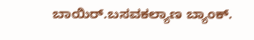ಬಾಯಿರ್.ಬಸವಕಲ್ಯಾಣ ಬ್ಯಾಂಕ್.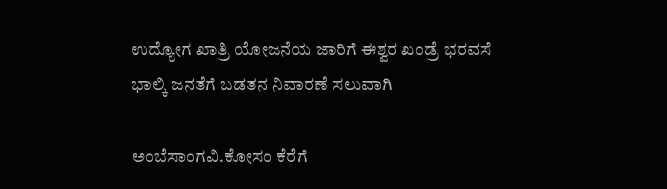ಉದ್ಯೋಗ ಖಾತ್ರಿ ಯೋಜನೆಯ ಜಾರಿಗೆ ಈಶ್ವರ ಖಂಡ್ರೆ ಭರವಸೆ ಭಾಲ್ಕಿ ಜನತೆಗೆ ಬಡತನ ನಿವಾರಣೆ ಸಲುವಾಗಿ

ಅಂಬೆಸಾಂಗವಿ.ಕೋಸಂ ಕೆರೆಗೆ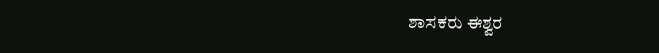ಶಾಸಕರು ಈಶ್ವರ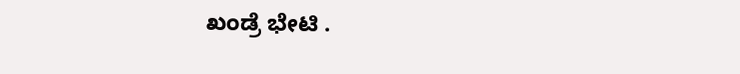ಖಂಡ್ರೆ ಭೇಟಿ .